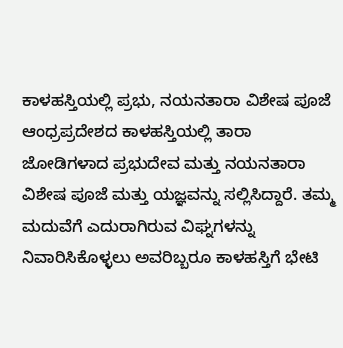ಕಾಳಹಸ್ತಿಯಲ್ಲಿ ಪ್ರಭು, ನಯನತಾರಾ ವಿಶೇಷ ಪೂಜೆ
ಆಂಧ್ರಪ್ರದೇಶದ ಕಾಳಹಸ್ತಿಯಲ್ಲಿ ತಾರಾ ಜೋಡಿಗಳಾದ ಪ್ರಭುದೇವ ಮತ್ತು ನಯನತಾರಾ ವಿಶೇಷ ಪೂಜೆ ಮತ್ತು ಯಜ್ಞವನ್ನು ಸಲ್ಲಿಸಿದ್ದಾರೆ. ತಮ್ಮ ಮದುವೆಗೆ ಎದುರಾಗಿರುವ ವಿಘ್ನಗಳನ್ನು ನಿವಾರಿಸಿಕೊಳ್ಳಲು ಅವರಿಬ್ಬರೂ ಕಾಳಹಸ್ತಿಗೆ ಭೇಟಿ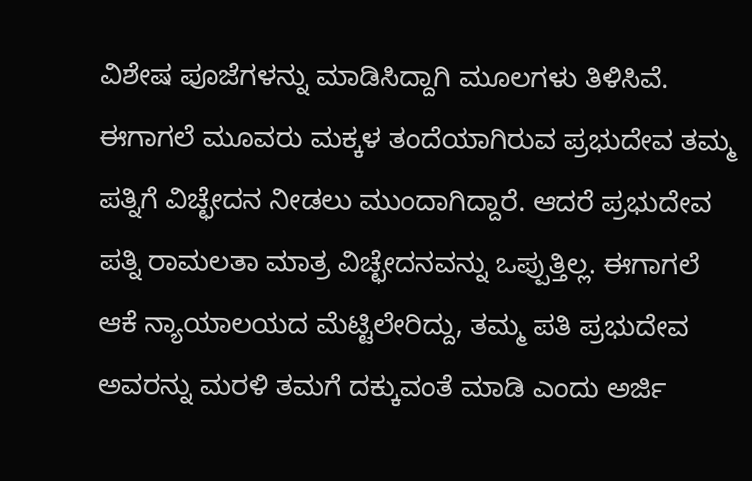ವಿಶೇಷ ಪೂಜೆಗಳನ್ನು ಮಾಡಿಸಿದ್ದಾಗಿ ಮೂಲಗಳು ತಿಳಿಸಿವೆ.
ಈಗಾಗಲೆ ಮೂವರು ಮಕ್ಕಳ ತಂದೆಯಾಗಿರುವ ಪ್ರಭುದೇವ ತಮ್ಮ ಪತ್ನಿಗೆ ವಿಚ್ಛೇದನ ನೀಡಲು ಮುಂದಾಗಿದ್ದಾರೆ. ಆದರೆ ಪ್ರಭುದೇವ ಪತ್ನಿ ರಾಮಲತಾ ಮಾತ್ರ ವಿಚ್ಛೇದನವನ್ನು ಒಪ್ಪುತ್ತಿಲ್ಲ. ಈಗಾಗಲೆ ಆಕೆ ನ್ಯಾಯಾಲಯದ ಮೆಟ್ಟಿಲೇರಿದ್ದು, ತಮ್ಮ ಪತಿ ಪ್ರಭುದೇವ ಅವರನ್ನು ಮರಳಿ ತಮಗೆ ದಕ್ಕುವಂತೆ ಮಾಡಿ ಎಂದು ಅರ್ಜಿ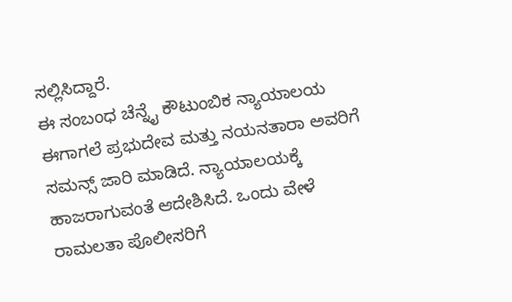ಸಲ್ಲಿಸಿದ್ದಾರೆ.
ಈ ಸಂಬಂಧ ಚೆನ್ನೈ ಕೌಟುಂಬಿಕ ನ್ಯಾಯಾಲಯ ಈಗಾಗಲೆ ಪ್ರಭುದೇವ ಮತ್ತು ನಯನತಾರಾ ಅವರಿಗೆ ಸಮನ್ಸ್ ಜಾರಿ ಮಾಡಿದೆ. ನ್ಯಾಯಾಲಯಕ್ಕೆ ಹಾಜರಾಗುವಂತೆ ಆದೇಶಿಸಿದೆ. ಒಂದು ವೇಳೆ ರಾಮಲತಾ ಪೊಲೀಸರಿಗೆ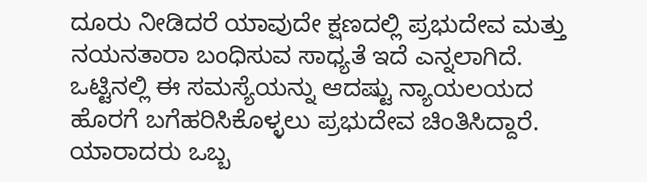ದೂರು ನೀಡಿದರೆ ಯಾವುದೇ ಕ್ಷಣದಲ್ಲಿ ಪ್ರಭುದೇವ ಮತ್ತು ನಯನತಾರಾ ಬಂಧಿಸುವ ಸಾಧ್ಯತೆ ಇದೆ ಎನ್ನಲಾಗಿದೆ.
ಒಟ್ಟಿನಲ್ಲಿ ಈ ಸಮಸ್ಯೆಯನ್ನು ಆದಷ್ಟು ನ್ಯಾಯಲಯದ ಹೊರಗೆ ಬಗೆಹರಿಸಿಕೊಳ್ಳಲು ಪ್ರಭುದೇವ ಚಿಂತಿಸಿದ್ದಾರೆ. ಯಾರಾದರು ಒಬ್ಬ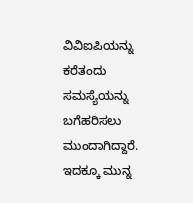ವಿವಿಐಪಿಯನ್ನು ಕರೆತಂದು ಸಮಸ್ಯೆಯನ್ನು ಬಗೆಹರಿಸಲು ಮುಂದಾಗಿದ್ದಾರೆ. ಇದಕ್ಕೂ ಮುನ್ನ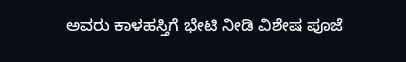ಅವರು ಕಾಳಹಸ್ತಿಗೆ ಭೇಟಿ ನೀಡಿ ವಿಶೇಷ ಪೂಜೆ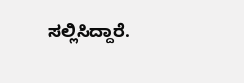ಸಲ್ಲಿಸಿದ್ದಾರೆ.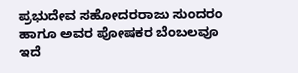ಪ್ರಭುದೇವ ಸಹೋದರರಾಜು ಸುಂದರಂ ಹಾಗೂ ಅವರ ಪೋಷಕರ ಬೆಂಬಲವೂ ಇದೆ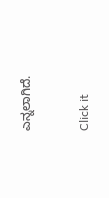ಎನ್ನಲಾಗಿದೆ.


Click it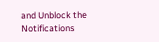and Unblock the Notifications